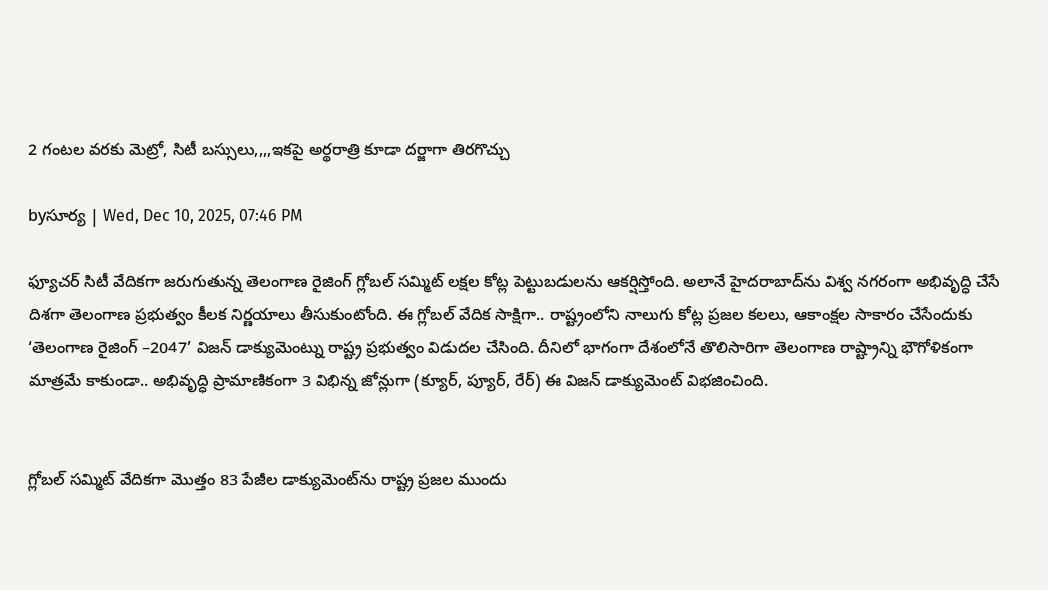2 గంటల వరకు మెట్రో, సిటీ బస్సులు,,,,ఇకపై అర్థరాత్రి కూడా దర్జాగా తిరగొచ్చు

byసూర్య | Wed, Dec 10, 2025, 07:46 PM

ఫ్యూచర్ సిటీ వేదికగా జరుగుతున్న తెలంగాణ రైజింగ్ గ్లోబల్ సమ్మిట్ లక్షల కోట్ల పెట్టుబడులను ఆకర్షిస్తోంది. అలానే హైదరాబాద్‌ను విశ్వ నగరంగా అభివృద్ధి చేసే దిశగా తెలంగాణ ప్రభుత్వం కీలక నిర్ణయాలు తీసుకుంటోంది. ఈ గ్లోబల్ వేదిక సాక్షిగా.. రాష్ట్రంలోని నాలుగు కోట్ల ప్రజల కలలు, ఆకాంక్షల సాకారం చేసేందుకు ‘తెలంగాణ రైజింగ్ –2047’ విజన్ డాక్యుమెంట్ను రాష్ట్ర ప్రభుత్వం విడుదల చేసింది. దీనిలో భాగంగా దేశంలోనే తొలిసారిగా తెలంగాణ రాష్ట్రాన్ని భౌగోళికంగా మాత్రమే కాకుండా.. అభివృద్ధి ప్రామాణికంగా 3 విభిన్న జోన్లుగా (క్యూర్, ప్యూర్, రేర్) ఈ విజన్ డాక్యుమెంట్ విభజించింది.


గ్లోబల్ సమ్మిట్ వేదికగా మొత్తం 83 పేజీల డాక్యుమెంట్‌ను రాష్ట్ర ప్రజల ముందు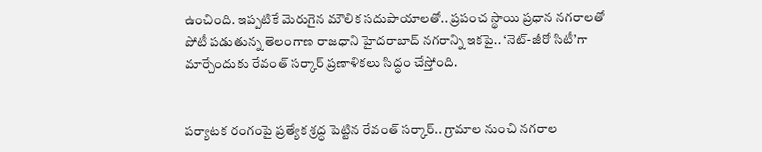ఉంచింది. ఇప్పటికే మెరుగైన మౌలిక సదుపాయాలతో.. ప్రపంచ స్థాయి ప్రధాన నగరాలతో పోటీ పడుతున్న తెలంగాణ రాజధాని హైదరాబాద్‌‌‌‌ నగరాన్ని ఇకపై.. ‘నెట్-జీరో సిటీ’గా మార్చేందుకు రేవంత్ సర్కార్ ప్రణాళికలు సిద్ధం చేస్తోంది.


పర్యాటక రంగంపై ప్రత్యేక శ్రద్ధ పెట్టిన రేవంత్ సర్కార్.. గ్రామాల నుంచి నగరాల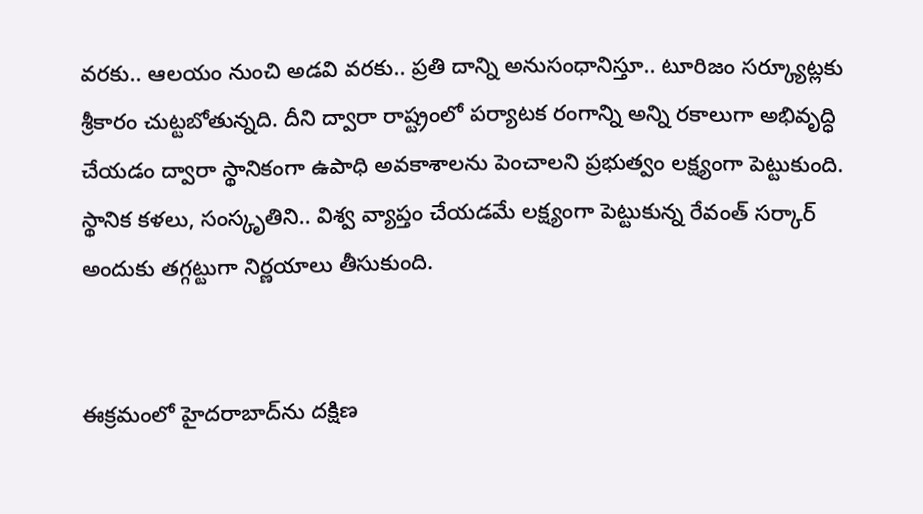వరకు.. ఆలయం నుంచి అడవి వరకు.. ప్రతి దాన్ని అనుసంధానిస్తూ.. టూరిజం సర్క్యూట్లకు శ్రీకారం చుట్టబోతున్నది. దీని ద్వారా రాష్ట్రంలో పర్యాటక రంగాన్ని అన్ని రకాలుగా అభివృద్ధి చేయడం ద్వారా స్థానికంగా ఉపాధి అవకాశాలను పెంచాలని ప్రభుత్వం లక్ష్యంగా పెట్టుకుంది. స్థానిక కళలు, సంస్కృతిని.. విశ్వ వ్యాప్తం చేయడమే లక్ష్యంగా పెట్టుకున్న రేవంత్ సర్కార్ అందుకు తగ్గట్టుగా నిర్ణయాలు తీసుకుంది.


ఈక్రమంలో హైదరాబాద్‌‌‌‌ను దక్షిణ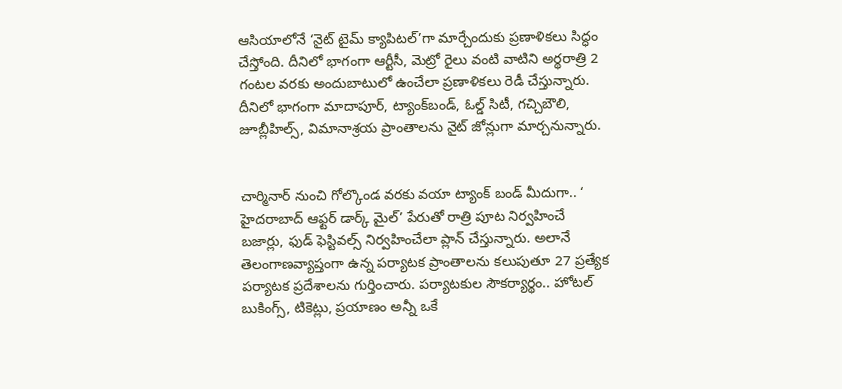ఆసియాలోనే ‘నైట్ టైమ్ క్యాపిటల్’గా మార్చేందుకు ప్రణాళికలు సిద్ధం చేస్తోంది. దీనిలో భాగంగా ఆర్టీసీ, మెట్రో రైలు వంటి వాటిని అర్థరాత్రి 2 గంటల వరకు అందుబాటులో ఉంచేలా ప్రణాళికలు రెడీ చేస్తున్నారు. దీనిలో భాగంగా మాదాపూర్, ట్యాంక్‌బండ్, ఓల్డ్ సిటీ, గచ్చిబౌలి, జూబ్లీహిల్స్, విమానాశ్రయ ప్రాంతాలను నైట్ జోన్లుగా మార్చనున్నారు.


చార్మినార్ నుంచి గోల్కొండ వరకు వయా ట్యాంక్ బండ్ మీదుగా.. ‘ హైదరాబాద్ ఆఫ్టర్ డార్క్ మైల్’ పేరుతో రాత్రి పూట నిర్వహించే బజార్లు, ఫుడ్ ఫెస్టివల్స్ నిర్వహించేలా ప్లాన్ చేస్తున్నారు. అలానే తెలంగాణవ్యాప్తంగా ఉన్న పర్యాటక ప్రాంతాలను కలుపుతూ 27 ప్రత్యేక పర్యాటక ప్రదేశాలను గుర్తించారు. పర్యాటకుల సౌకర్యార్థం.. హోటల్ బుకింగ్స్, టికెట్లు, ప్రయాణం అన్నీ ఒకే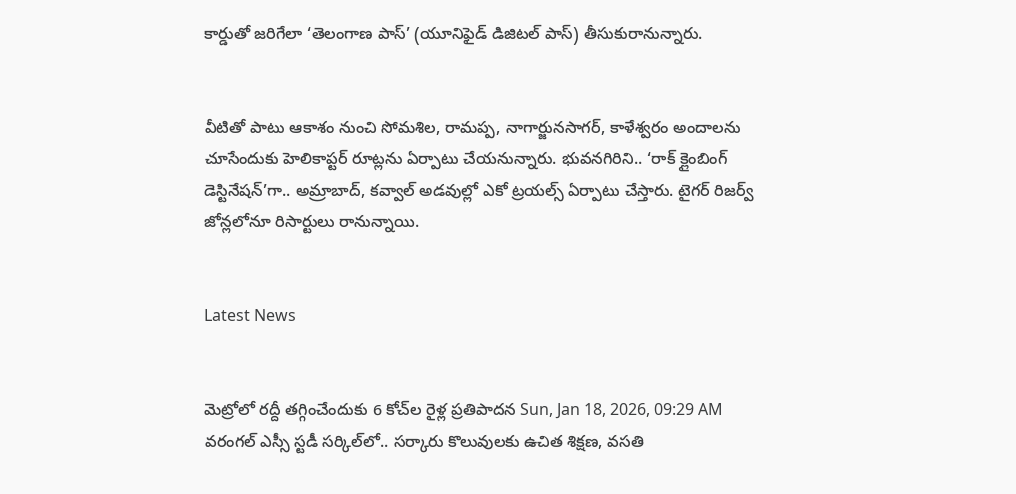కార్డుతో జరిగేలా ‘తెలంగాణ పాస్’ (యూనిఫైడ్ డిజిటల్ పాస్) తీసుకురానున్నారు.


వీటితో పాటు ఆకాశం నుంచి సోమశిల, రామప్ప, నాగార్జునసాగర్, కాళేశ్వరం అందాలను చూసేందుకు హెలికాప్టర్ రూట్లను ఏర్పాటు చేయనున్నారు. భువనగిరిని.. ‘రాక్ క్లైంబింగ్ డెస్టినేషన్’గా.. అమ్రాబాద్, కవ్వాల్ అడవుల్లో ఎకో ట్రయల్స్ ఏర్పాటు చేస్తారు. టైగర్ రిజర్వ్ జోన్లలోనూ రిసార్టులు రానున్నాయి.


Latest News


మెట్రోలో రద్దీ తగ్గించేందుకు 6 కోచ్‌ల రైళ్ల ప్రతిపాదన Sun, Jan 18, 2026, 09:29 AM
వరంగల్ ఎస్సీ స్టడీ సర్కిల్‌లో.. సర్కారు కొలువులకు ఉచిత శిక్షణ, వసతి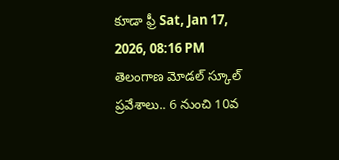కూడా ఫ్రీ Sat, Jan 17, 2026, 08:16 PM
తెలంగాణ మోడల్ స్కూల్ ప్రవేశాలు.. 6 నుంచి 10వ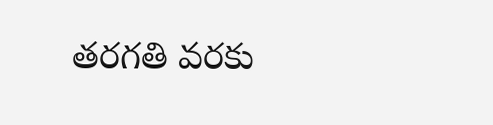తరగతి వరకు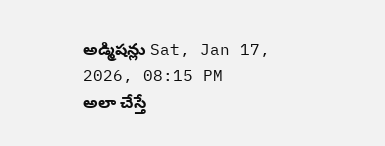అడ్మిషన్లు Sat, Jan 17, 2026, 08:15 PM
అలా చేస్తే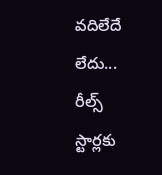వదిలేదే లేదు... రీల్స్ స్టార్లకు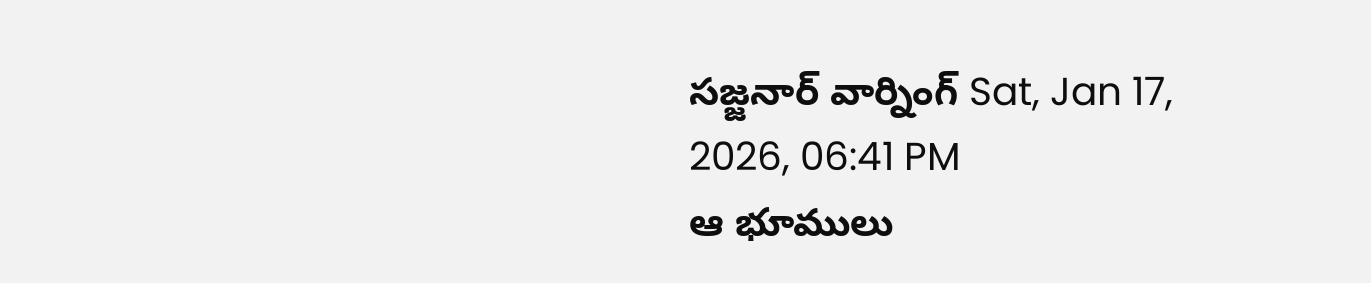సజ్జనార్ వార్నింగ్ Sat, Jan 17, 2026, 06:41 PM
ఆ భూములు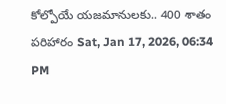కోల్పోయే యజమానులకు.. 400 శాతం పరిహారం Sat, Jan 17, 2026, 06:34 PM